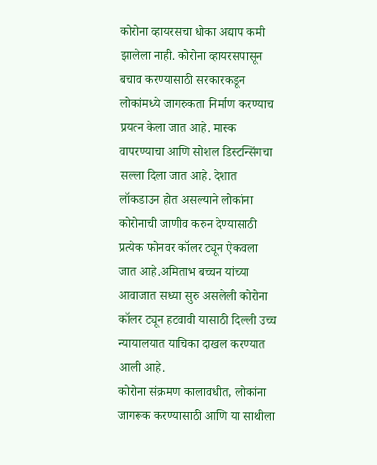कोरोना व्हायरसचा धोका अद्याप कमी झालेला नाही. कोरोना व्हायरसपासून बचाव करण्यासाठी सरकारकडून लोकांमध्ये जागरुकता निर्माण करण्याच प्रयत्न केला जात आहे. मास्क वापरण्याचा आणि सोशल डिस्टन्सिंगचा सल्ला दिला जात आहे. देशात लॉकडाउन होत असल्याने लोकांना कोरोनाची जाणीव करुन देण्यासाठी प्रत्येक फोनवर कॉलर ट्यून ऐकवला जात आहे.अमिताभ बच्चन यांच्या आवाजात सध्या सुरु असलेली कोरोना कॉलर ट्यून हटवावी यासाठी दिल्ली उच्च न्यायालयात याचिका दाखल करण्यात आली आहे.
कोरोना संक्रमण कालावधीत, लोकांना जागरूक करण्यासाठी आणि या साथीला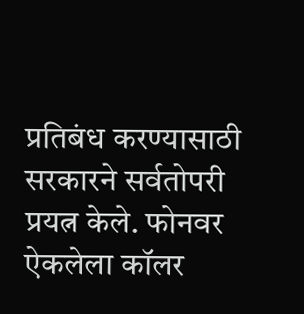प्रतिबंध करण्यासाठी सरकारने सर्वतोपरी प्रयत्न केले. फोनवर ऐकलेला कॉलर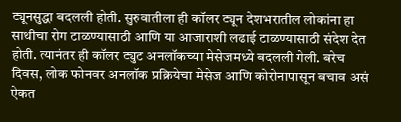ट्यूनसुद्धा बदलली होती. सुरुवातीला ही कॉलर ट्यून देशभरातील लोकांना हा साथीचा रोग टाळण्यासाठी आणि या आजाराशी लढाई टाळण्यासाठी संदेश देत होती. त्यानंतर ही कॉलर ट्युट अनलॉकच्या मेसेजमध्ये बदलली गेली. बरेच दिवस, लोक फोनवर अनलॉक प्रक्रियेचा मेसेज आणि कोरोनापासून बचाव असं ऐकत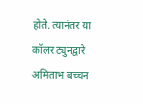होते. त्यानंतर या कॉलर ट्युनद्वारे अमिताभ बच्चन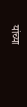यांच्या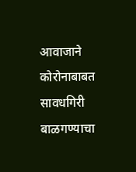आवाजाने कोरोनाबाबत सावधगिरी बाळगण्याचा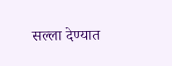सल्ला देण्यात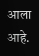आला आहे.